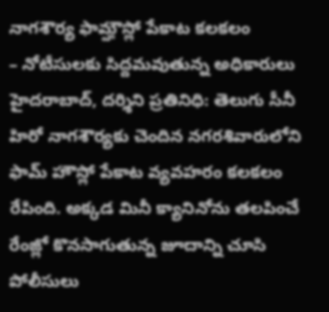నాగశౌర్య ఫామ్హౌస్లో పేకాట కలకలం
– నోటీసులకు సిద్దమవుతున్న అధికారులు
హైదరాబాద్, దర్శిని ప్రతినిధి: తెలుగు సీనీ హిరో నాగశౌర్యకు చెందిన నగరశివారులోని ఫామ్ హౌస్లో పేకాట వ్యవహరం కలకలం రేపింది. అక్కడ మినీ క్యానినోను తలపించే రేంజ్లో కొనసాగుతున్న జూదాన్ని చూసి పోలీసులు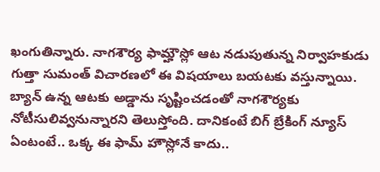ఖంగుతిన్నారు. నాగశౌర్య ఫామ్హౌస్లో ఆట నడుపుతున్న నిర్వాహకుడు గుత్తా సుమంత్ విచారణలో ఈ విషయాలు బయటకు వస్తున్నాయి. బ్యాన్ ఉన్న ఆటకు అడ్డాను సృష్టించడంతో నాగశౌర్యకు నోటీసులివ్వనున్నారని తెలుస్తోంది. దానికంటే బిగ్ బ్రేకింగ్ న్యూస్ ఏంటంటే.. ఒక్క ఈ ఫామ్ హౌస్లోనే కాదు..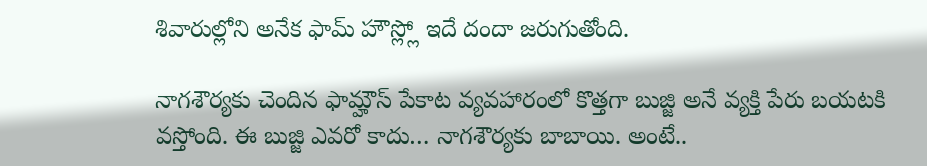శివారుల్లోని అనేక ఫామ్ హౌస్ల్లో ఇదే దందా జరుగుతోంది.

నాగశౌర్యకు చెందిన ఫామ్హౌస్ పేకాట వ్యవహారంలో కొత్తగా బుజ్జి అనే వ్యక్తి పేరు బయటకి వస్తోంది. ఈ బుజ్జి ఎవరో కాదు… నాగశౌర్యకు బాబాయి. అంటే..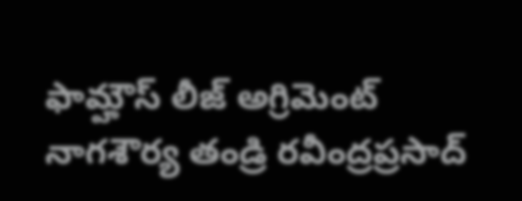ఫామ్హౌస్ లీజ్ అగ్రిమెంట్ నాగశౌర్య తండ్రి రవీంద్రప్రసాద్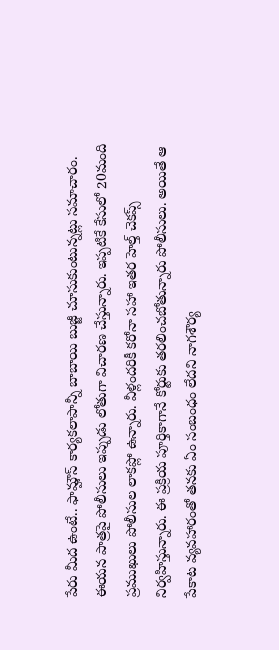పేరు మీద ఉంటే.. ఫామ్హౌస్ కార్యకలాపాన్నీ బాబాయి బుజ్జీ చూసుకుంటున్నట్లు సమాచారం. ఈయన పాత్రపై పోలీసులు ఇప్పుడు లోతుగా విచారణ చేస్తున్నారు. ఇప్పటికే కేసులో 20మంది ప్రముఖులు పోలీసుల లాకప్లో ఉన్నారు. వీళ్లందరికీ కరోనా సహా ఇతర హెల్త్ చెకప్స్ నిర్వహిస్తున్నారు. ఈ ప్రక్రియ పూర్తికాగానే కోర్టుకు తరలించబోతున్నారు పోలీసులు. అయితే ఆ పేకాట వ్యవహారంతో తనకు ఏం సంబంధం లేదని నాగశౌర్య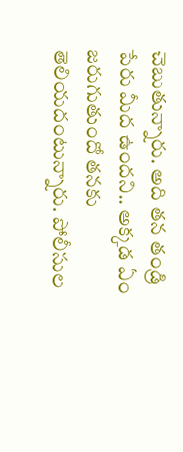చెబుతున్నారు. అది తన తండ్రి పేరు మీద ఉందని.. అక్కడ ఏం జరుగుతుందో తనకు తెలియదంటున్నారు. పోలీసుల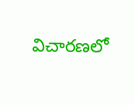విచారణలో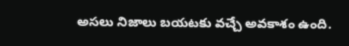అసలు నిజాలు బయటకు వచ్చే అవకాశం ఉంది.